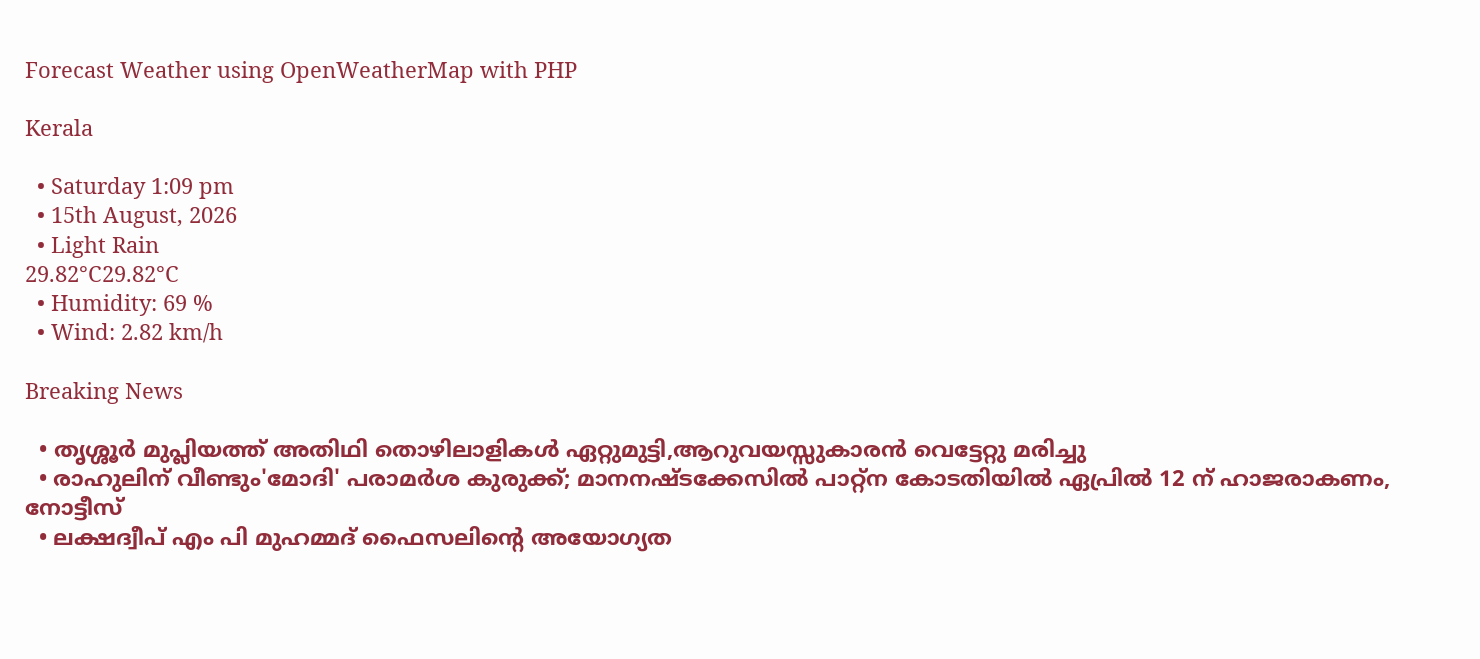Forecast Weather using OpenWeatherMap with PHP

Kerala

  • Saturday 1:09 pm
  • 15th August, 2026
  • Light Rain
29.82°C29.82°C
  • Humidity: 69 %
  • Wind: 2.82 km/h

Breaking News

  • തൃശ്ശൂർ മുപ്ലിയത്ത് അതിഥി തൊഴിലാളികൾ ഏറ്റുമുട്ടി,ആറുവയസ്സുകാരൻ വെട്ടേറ്റു മരിച്ചു
  • രാഹുലിന് വീണ്ടും'മോദി' പരാമര്‍ശ കുരുക്ക്; മാനനഷ്ടക്കേസിൽ പാറ്റ്ന കോടതിയിൽ ഏപ്രിൽ 12 ന് ഹാജരാകണം, നോട്ടീസ്
  • ലക്ഷദ്വീപ് എം പി മുഹമ്മദ് ഫൈസലിൻ്റെ അയോഗ്യത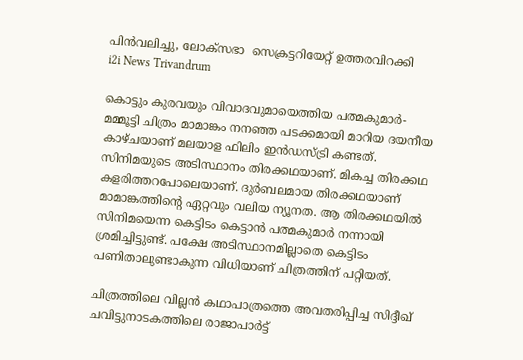പിൻവലിച്ചു, ലോക്സഭാ  സെക്രട്ടറിയേറ്റ് ഉത്തരവിറക്കി
i2i News Trivandrum

കൊട്ടും കുരവയും വിവാദവുമായെത്തിയ പത്മകുമാർ- മമ്മൂട്ടി ചിത്രം മാമാങ്കം നനഞ്ഞ പടക്കമായി മാറിയ ദയനീയ കാഴ്ചയാണ് മലയാള ഫിലിം ഇൻഡസ്ട്രി കണ്ടത്. സിനിമയുടെ അടിസ്ഥാനം തിരക്കഥയാണ്. മികച്ച തിരക്കഥ കളരിത്തറപോലെയാണ്. ദുർബലമായ തിരക്കഥയാണ് മാമാങ്കത്തിന്റെ ഏറ്റവും വലിയ ന്യൂനത. ആ തിരക്കഥയിൽ സിനിമയെന്ന കെട്ടിടം കെട്ടാൻ പത്മകുമാർ നന്നായി ശ്രമിച്ചിട്ടുണ്ട്. പക്ഷേ അടിസ്ഥാനമില്ലാതെ കെട്ടിടം പണിതാലുണ്ടാകുന്ന വിധിയാണ് ചിത്രത്തിന് പറ്റിയത്.

ചിത്രത്തിലെ വില്ലൻ കഥാപാത്രത്തെ അവതരിപ്പിച്ച സിദ്ദീഖ് ചവിട്ടുനാടകത്തിലെ രാജാപാർട്ട്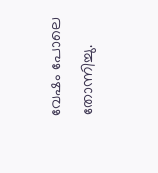വേഷം പോലെ തോന്നിച്ചു.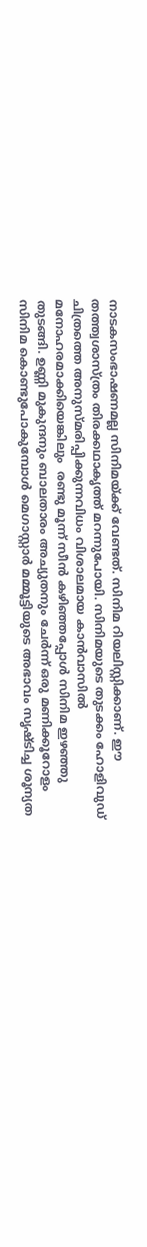നാടകസംഭാഷണമല്ല സിനിമയ്ക്ക് വേണ്ടത്. സിനിമ റിയലിസ്റ്റിക്കാണ്. ഈ തത്ത്വശാസ്ത്രം തിരക്കഥാകൃത്ത് മറന്നുപോയി. സിനിമയുടെ തുടക്കം ഹോളിവുഡ് ചിത്രത്തെ അനുസ്മരിപ്പിക്കുന്നവിധം വിശാലമായ കാൻവാസിൽ മനോഹരമാക്കിയെങ്കിലും  രണ്ടു മൂന്ന് സീൻ കഴിഞ്ഞപ്പോൾ സിനിമ ഇഴഞ്ഞു തുടങ്ങി. ഉണ്ണി മുകുന്ദനും ബാലതാരം അച്യുതനും ചേർന്ന് ഒരു മണിക്കൂറോളം സിനിമ കൊണ്ടുപോകുമ്പോൾ മെഗാസ്റ്റാർ മമ്മൂട്ടിയുടെ അഭാവം സൃഷ്‍ടിച്ച ശൂന്യത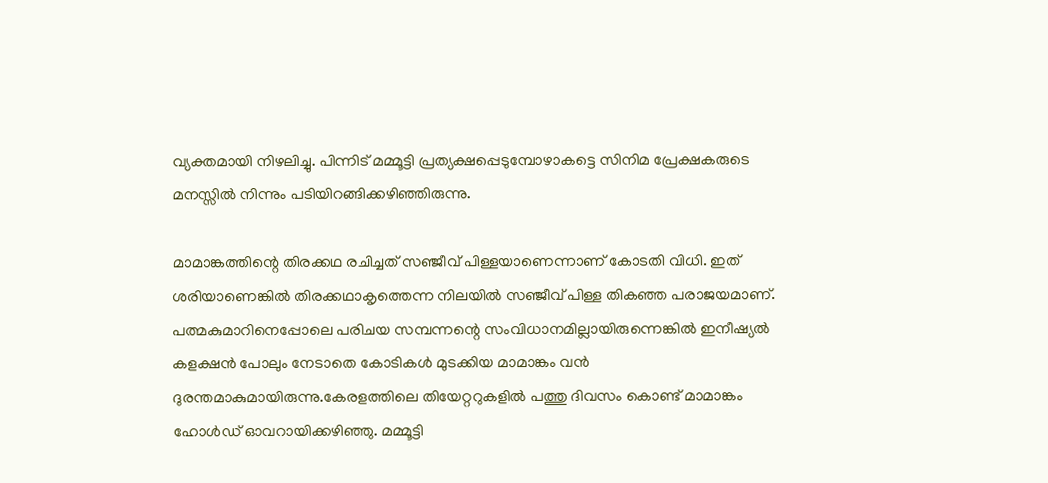വ്യക്തമായി നിഴലിച്ചു. പിന്നിട് മമ്മൂട്ടി പ്രത്യക്ഷപ്പെടുമ്പോഴാകട്ടെ സിനിമ പ്രേക്ഷകരുടെ മനസ്സിൽ നിന്നും പടിയിറങ്ങിക്കഴിഞ്ഞിരുന്നു.

മാമാങ്കത്തിന്റെ തിരക്കഥ രചിച്ചത് സഞ്ജീവ് പിള്ളയാണെന്നാണ് കോടതി വിധി. ഇത് ശരിയാണെങ്കിൽ തിരക്കഥാകൃത്തെന്ന നിലയിൽ സഞ്ജീവ് പിള്ള തികഞ്ഞ പരാജയമാണ്. പത്മകുമാറിനെപ്പോലെ പരിചയ സമ്പന്നന്റെ സംവിധാനമില്ലായിരുന്നെങ്കിൽ ഇനീഷ്യൽ‌ കളക്ഷൻ പോലും നേടാതെ കോടികൾ മുടക്കിയ മാമാങ്കം വൻ ദുരന്തമാകുമായിരുന്നു.കേരളത്തിലെ തിയേറ്ററുകളിൽ പത്തു ദിവസം കൊണ്ട് മാമാങ്കം ഹോൾഡ് ഓവറായിക്കഴിഞ്ഞു. മമ്മൂട്ടി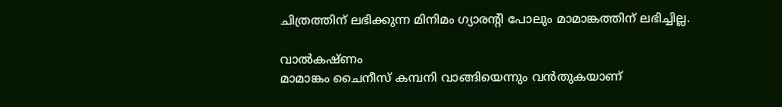ചിത്രത്തിന് ലഭിക്കുന്ന മിനിമം ഗ്യാരന്റി പോലും മാമാങ്കത്തിന് ലഭിച്ചില്ല.

വാൽകഷ്ണം
മാമാങ്കം ചൈനീസ് കമ്പനി വാങ്ങിയെന്നും വൻതുകയാണ്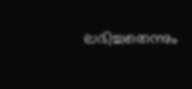ലഭിച്ചതെന്നും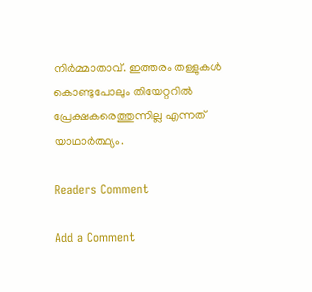നിർമ്മാതാവ്. ഇത്തരം തള്ളുകൾ കൊണ്ടുപോലും തിയേറ്ററിൽ പ്രേക്ഷകരെത്തുന്നില്ല എന്നത് യാഥാർത്ഥ്യം.

Readers Comment

Add a Comment